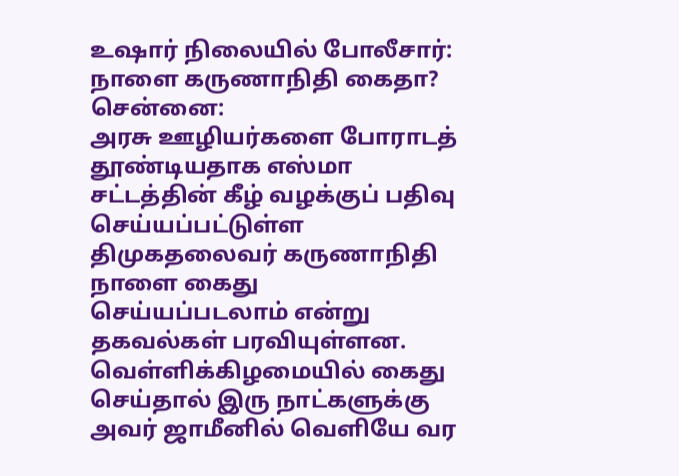உஷார் நிலையில் போலீசார்: நாளை கருணாநிதி கைதா?
சென்னை:
அரசு ஊழியர்களை போராடத் தூண்டியதாக எஸ்மா சட்டத்தின் கீழ் வழக்குப் பதிவு செய்யப்பட்டுள்ள திமுகதலைவர் கருணாநிதி நாளை கைது செய்யப்படலாம் என்று தகவல்கள் பரவியுள்ளன.
வெள்ளிக்கிழமையில் கைது செய்தால் இரு நாட்களுக்கு அவர் ஜாமீனில் வெளியே வர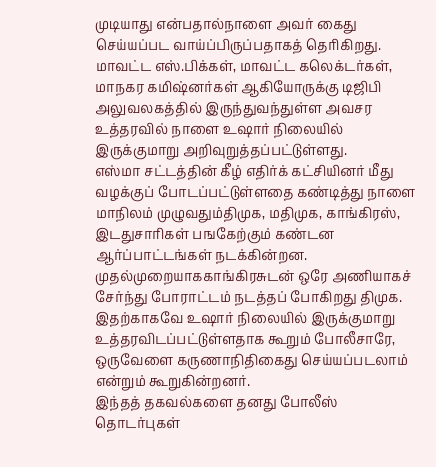முடியாது என்பதால்நாளை அவர் கைது செய்யப்பட வாய்ப்பிருப்பதாகத் தெரிகிறது.
மாவட்ட எஸ்.பிக்கள், மாவட்ட கலெக்டர்கள், மாநகர கமிஷ்னர்கள் ஆகியோருக்கு டிஜிபி அலுவலகத்தில் இருந்துவந்துள்ள அவசர உத்தரவில் நாளை உஷார் நிலையில் இருக்குமாறு அறிவுறுத்தப்பட்டுள்ளது.
எஸ்மா சட்டத்தின் கீழ் எதிர்க் கட்சியினர் மீது வழக்குப் போடப்பட்டுள்ளதை கண்டித்து நாளை மாநிலம் முழுவதும்திமுக, மதிமுக, காங்கிரஸ், இடதுசாரிகள் பஙகேற்கும் கண்டன ஆர்ப்பாட்டங்கள் நடக்கின்றன. முதல்முறையாககாங்கிரசுடன் ஒரே அணியாகச் சேர்ந்து போராட்டம் நடத்தப் போகிறது திமுக.
இதற்காகவே உஷார் நிலையில் இருக்குமாறு உத்தரவிடப்பட்டுள்ளதாக கூறும் போலீசாரே, ஒருவேளை கருணாநிதிகைது செய்யப்படலாம் என்றும் கூறுகின்றனர்.
இந்தத் தகவல்களை தனது போலீஸ் தொடர்புகள்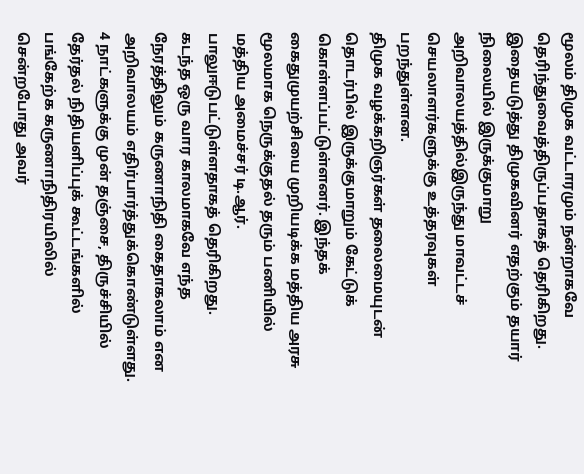மூலம் திமுக வட்டாரமும் நன்றாகவே தெரிந்துவைத்திருப்பதாகத் தெரிகிறது. இதையடுத்து திமுகவினர் எதற்கும் தயார் நிலையில் இருக்குமாறு அறிவாலயத்தில்இருந்து மாவட்டச் செயலாளர்களுக்கு உத்தரவுகள் பறந்துள்ளன.
திமுக வழக்கறிஞர்கள் தலைமையுடன் தொடர்பில் இருக்குமாறும் கேட்டுக் கொள்ளப்பட்டுள்ளனர். இந்தக் கைதுமுயற்சியை முறியடிக்க மத்திய அரசு மூலமாக நெருக்குதல் தரும் பணியில் மத்திய அமைச்சர் டி.ஆர். பாலுஈடுபட்டுள்ளதாகத் தெரிகிறது.
கடந்த ஒரு வார காலமாகவே எந்த நேரத்திலும் கருணாநிதி கைதாகலாம் என அறிவாலயம் எதிர்பார்த்துக்கொண்டுள்ளது. 4 நாட்களுக்கு முன் தஞ்சை, திருச்சியில் தேர்தல் நிதியளிப்புக் கூட்டங்களில் பங்கேற்க கருணாநிதிரயிலில் சென்றபோது அவர்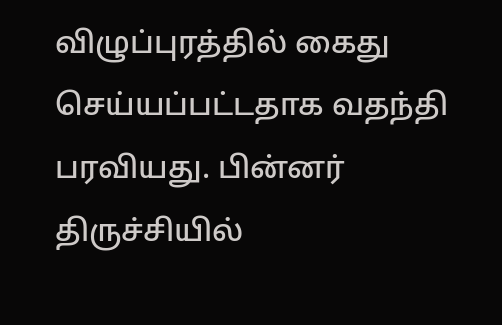விழுப்புரத்தில் கைது செய்யப்பட்டதாக வதந்தி பரவியது. பின்னர் திருச்சியில்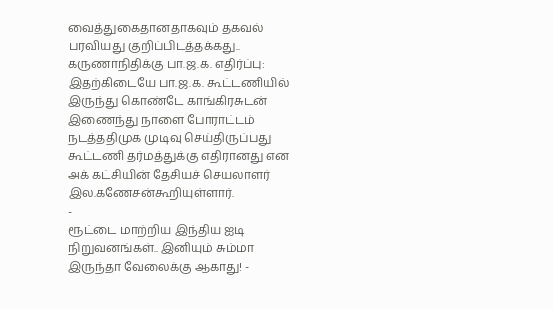வைத்துகைதானதாகவும் தகவல் பரவியது குறிப்பிடத்தக்கது..
கருணாநிதிக்கு பா.ஜ.க. எதிர்ப்பு:
இதற்கிடையே பா.ஜ.க. கூட்டணியில் இருந்து கொண்டே காங்கிரசுடன் இணைந்து நாளை போராட்டம் நடத்ததிமுக முடிவு செய்திருப்பது கூட்டணி தர்மத்துக்கு எதிரானது என அக் கட்சியின் தேசியச் செயலாளர் இல.கணேசன்கூறியுள்ளார்.
-
ரூட்டை மாற்றிய இந்திய ஐடி நிறுவனங்கள்.. இனியும் சும்மா இருந்தா வேலைக்கு ஆகாது! -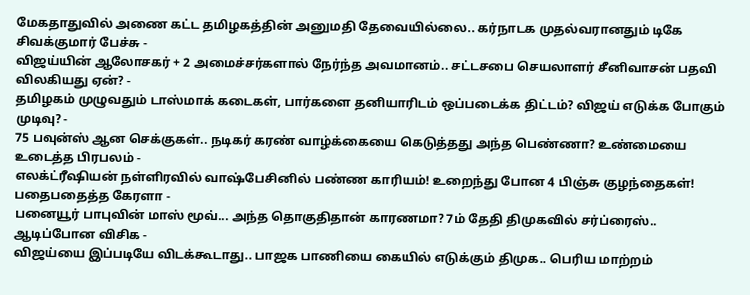மேகதாதுவில் அணை கட்ட தமிழகத்தின் அனுமதி தேவையில்லை.. கர்நாடக முதல்வரானதும் டிகே சிவக்குமார் பேச்சு -
விஜய்யின் ஆலோசகர் + 2 அமைச்சர்களால் நேர்ந்த அவமானம்.. சட்டசபை செயலாளர் சீனிவாசன் பதவி விலகியது ஏன்? -
தமிழகம் முழுவதும் டாஸ்மாக் கடைகள், பார்களை தனியாரிடம் ஒப்படைக்க திட்டம்? விஜய் எடுக்க போகும் முடிவு? -
75 பவுன்ஸ் ஆன செக்குகள்.. நடிகர் கரண் வாழ்க்கையை கெடுத்தது அந்த பெண்ணா? உண்மையை உடைத்த பிரபலம் -
எலக்ட்ரீஷியன் நள்ளிரவில் வாஷ்பேசினில் பண்ண காரியம்! உறைந்து போன 4 பிஞ்சு குழந்தைகள்! பதைபதைத்த கேரளா -
பனையூர் பாபுவின் மாஸ் மூவ்... அந்த தொகுதிதான் காரணமா? 7ம் தேதி திமுகவில் சர்ப்ரைஸ்.. ஆடிப்போன விசிக -
விஜய்யை இப்படியே விடக்கூடாது.. பாஜக பாணியை கையில் எடுக்கும் திமுக.. பெரிய மாற்றம்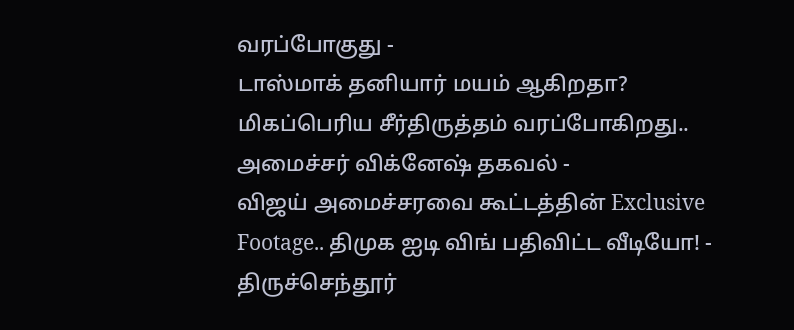வரப்போகுது -
டாஸ்மாக் தனியார் மயம் ஆகிறதா? மிகப்பெரிய சீர்திருத்தம் வரப்போகிறது.. அமைச்சர் விக்னேஷ் தகவல் -
விஜய் அமைச்சரவை கூட்டத்தின் Exclusive Footage.. திமுக ஐடி விங் பதிவிட்ட வீடியோ! -
திருச்செந்தூர்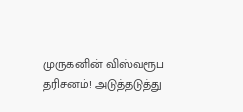முருகனின் விஸ்வரூப தரிசனம்! அடுத்தடுத்து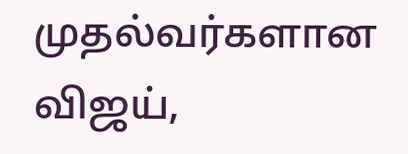முதல்வர்களான விஜய்,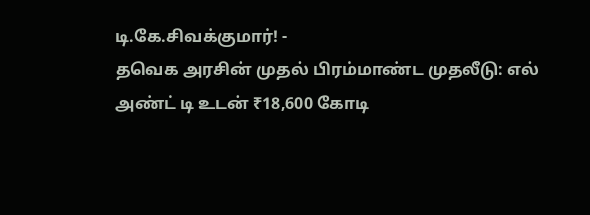டி.கே.சிவக்குமார்! -
தவெக அரசின் முதல் பிரம்மாண்ட முதலீடு: எல் அண்ட் டி உடன் ₹18,600 கோடி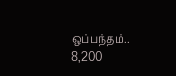ஒப்பந்தம்.. 8,200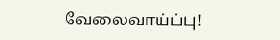வேலைவாய்ப்பு!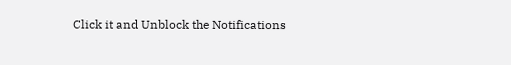Click it and Unblock the Notifications